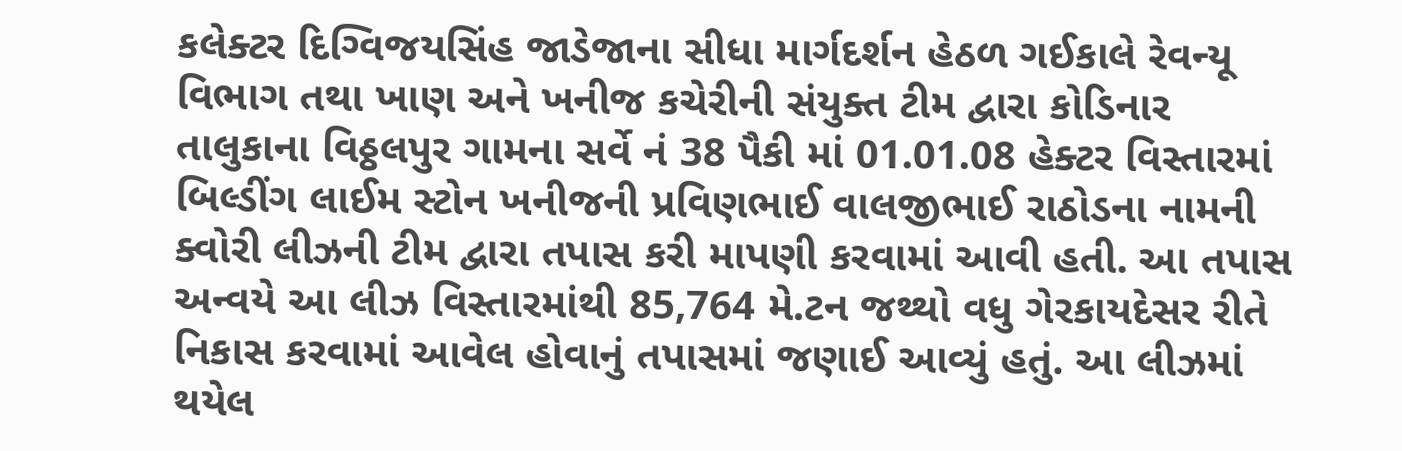કલેક્ટર દિગ્વિજયસિંહ જાડેજાના સીધા માર્ગદર્શન હેઠળ ગઈકાલે રેવન્યૂ વિભાગ તથા ખાણ અને ખનીજ કચેરીની સંયુક્ત ટીમ દ્વારા કોડિનાર તાલુકાના વિઠ્ઠલપુર ગામના સર્વે નં 38 પૈકી માં 01.01.08 હેક્ટર વિસ્તારમાં બિલ્ડીંગ લાઈમ સ્ટોન ખનીજની પ્રવિણભાઈ વાલજીભાઈ રાઠોડના નામની ક્વોરી લીઝની ટીમ દ્વારા તપાસ કરી માપણી કરવામાં આવી હતી. આ તપાસ અન્વયે આ લીઝ વિસ્તારમાંથી 85,764 મે.ટન જથ્થો વધુ ગેરકાયદેસર રીતે નિકાસ કરવામાં આવેલ હોવાનું તપાસમાં જણાઈ આવ્યું હતું. આ લીઝમાં થયેલ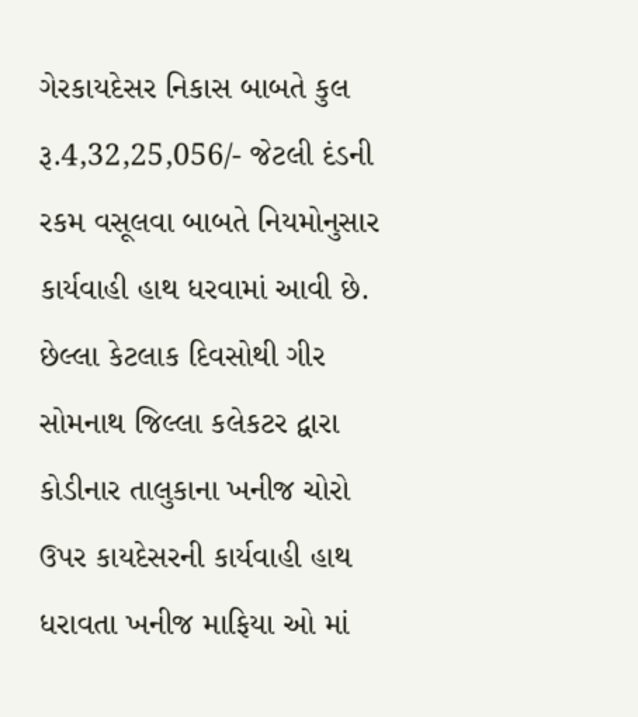ગેરકાયદેસર નિકાસ બાબતે કુલ રૂ.4,32,25,056/- જેટલી દંડની રકમ વસૂલવા બાબતે નિયમોનુસાર કાર્યવાહી હાથ ધરવામાં આવી છે. છેલ્લા કેટલાક દિવસોથી ગીર સોમનાથ જિલ્લા કલેકટર દ્વારા કોડીનાર તાલુકાના ખનીજ ચોરો ઉપર કાયદેસરની કાર્યવાહી હાથ ધરાવતા ખનીજ માફિયા ઓ માં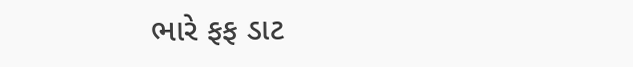ભારે ફફ ડાટ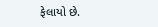ફેલાયો છે.